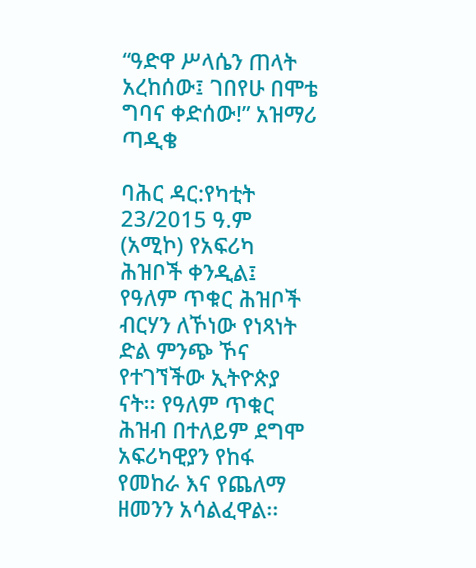“ዓድዋ ሥላሴን ጠላት አረከሰው፤ ገበየሁ በሞቴ ግባና ቀድሰው!” አዝማሪ ጣዲቄ

ባሕር ዳር:የካቲት 23/2015 ዓ.ም (አሚኮ) የአፍሪካ ሕዝቦች ቀንዲል፤ የዓለም ጥቁር ሕዝቦች ብርሃን ለኾነው የነጻነት ድል ምንጭ ኾና የተገኘችው ኢትዮጵያ ናት፡፡ የዓለም ጥቁር ሕዝብ በተለይም ደግሞ አፍሪካዊያን የከፋ የመከራ እና የጨለማ ዘመንን አሳልፈዋል፡፡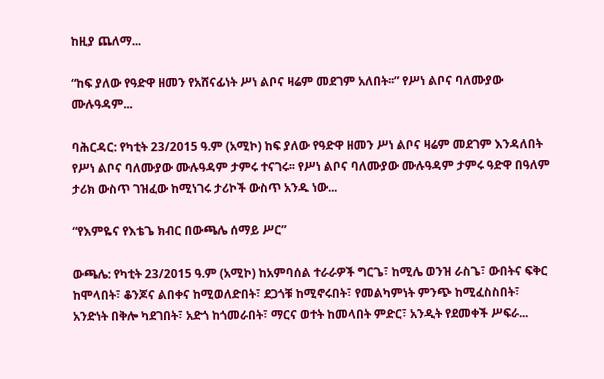ከዚያ ጨለማ...

“ከፍ ያለው የዓድዋ ዘመን የአሸናፊነት ሥነ ልቦና ዛሬም መደገም አለበት፡፡” የሥነ ልቦና ባለሙያው ሙሉዓዳም...

ባሕርዳር: የካቲት 23/2015 ዓ.ም (አሚኮ) ከፍ ያለው የዓድዋ ዘመን ሥነ ልቦና ዛሬም መደገም እንዳለበት የሥነ ልቦና ባለሙያው ሙሉዓዳም ታምሩ ተናገሩ፡፡ የሥነ ልቦና ባለሙያው ሙሉዓዳም ታምሩ ዓድዋ በዓለም ታሪክ ውስጥ ገዝፈው ከሚነገሩ ታሪኮች ውስጥ አንዱ ነው...

“የእምዬና የእቴጌ ክብር በውጫሌ ሰማይ ሥር”

ውጫሌ: የካቲት 23/2015 ዓ.ም (አሚኮ) ከአምባሰል ተራራዎች ግርጌ፣ ከሚሌ ወንዝ ራስጌ፣ ውበትና ፍቅር ከሞላበት፣ ቆንጆና ልበቀና ከሚወለድበት፣ ደጋጎቹ ከሚኖሩበት፣ የመልካምነት ምንጭ ከሚፈስስበት፣ አንድነት በቅሎ ካደገበት፣ አድጎ ከጎመራበት፣ ማርና ወተት ከመላበት ምድር፣ አንዲት የደመቀች ሥፍራ...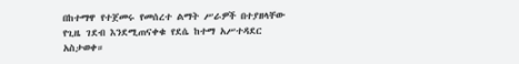በከተማዋ የተጀመሩ የመሰረተ ልማት ሥራዎች በተያዘላቸው የጊዜ ገደብ እንደሚጠናቀቁ የደሴ ከተማ አሥተዳደር አስታወቀ።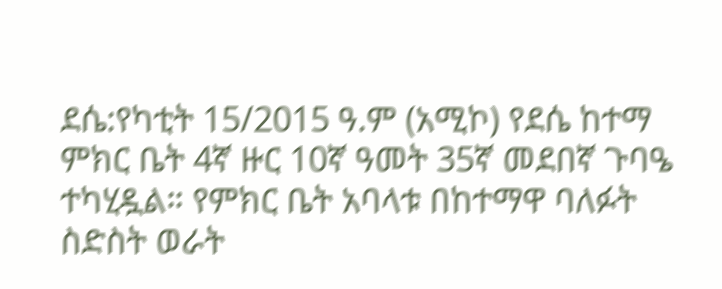ደሴ:የካቲት 15/2015 ዓ.ም (አሚኮ) የደሴ ከተማ ምክር ቤት 4ኛ ዙር 10ኛ ዓመት 35ኛ መደበኛ ጉባዔ ተካሂዷል። የምክር ቤት አባላቱ በከተማዋ ባለፉት ስድስት ወራት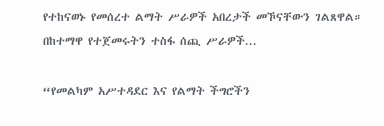የተከናወኑ የመሰረተ ልማት ሥራዎች አበረታች መኾናቸውን ገልጸዋል። በከተማዋ የተጀመሩትን ተስፋ ሰጪ ሥራዎች...

“የመልካም አሥተዳደር እና የልማት ችግሮችን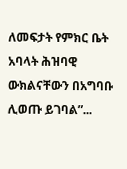ለመፍታት የምክር ቤት አባላት ሕዝባዊ ውክልናቸውን በአግባቡ ሊወጡ ይገባል”...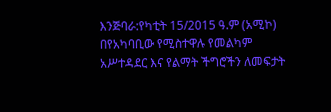እንጅባራ:የካቲት 15/2015 ዓ.ም (አሚኮ) በየአካባቢው የሚስተዋሉ የመልካም አሥተዳደር እና የልማት ችግሮችን ለመፍታት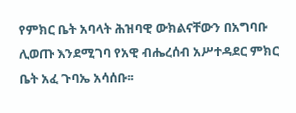የምክር ቤት አባላት ሕዝባዊ ውክልናቸውን በአግባቡ ሊወጡ እንደሚገባ የአዊ ብሔረሰብ አሥተዳደር ምክር ቤት አፈ ጉባኤ አሳሰቡ፡፡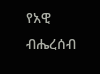የአዊ ብሔረሰብ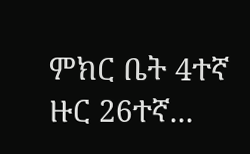ምክር ቤት 4ተኛ ዙር 26ተኛ...